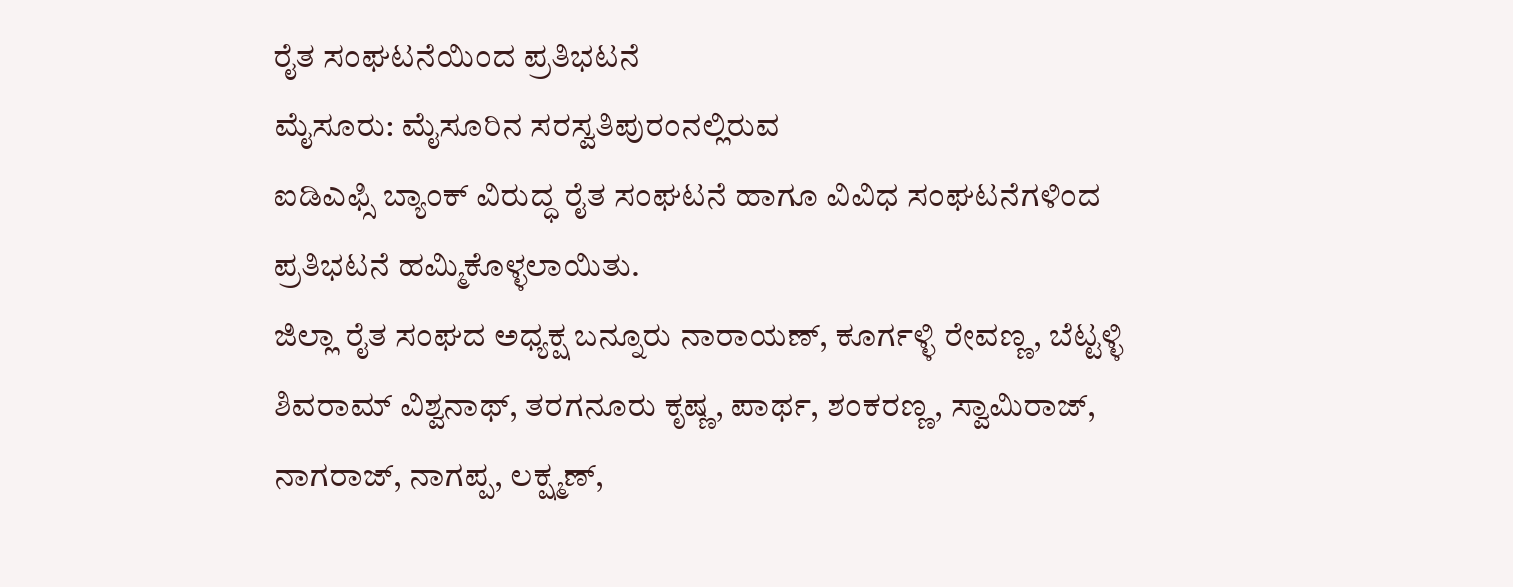ರೈತ ಸಂಘಟನೆಯಿಂದ ಪ್ರತಿಭಟನೆ
ಮೈಸೂರು: ಮೈಸೂರಿನ ಸರಸ್ವತಿಪುರಂನಲ್ಲಿರುವ
ಐಡಿಎಫ್ಸಿ ಬ್ಯಾಂಕ್ ವಿರುದ್ಧ ರೈತ ಸಂಘಟನೆ ಹಾಗೂ ವಿವಿಧ ಸಂಘಟನೆಗಳಿಂದ ಪ್ರತಿಭಟನೆ ಹಮ್ಮಿಕೊಳ್ಳಲಾಯಿತು.
ಜಿಲ್ಲಾ ರೈತ ಸಂಘದ ಅಧ್ಯಕ್ಷ ಬನ್ನೂರು ನಾರಾಯಣ್, ಕೂರ್ಗಳ್ಳಿ ರೇವಣ್ಣ, ಬೆಟ್ಟಳ್ಳಿ ಶಿವರಾಮ್ ವಿಶ್ವನಾಥ್, ತರಗನೂರು ಕೃಷ್ಣ, ಪಾರ್ಥ, ಶಂಕರಣ್ಣ, ಸ್ವಾಮಿರಾಜ್, ನಾಗರಾಜ್, ನಾಗಪ್ಪ, ಲಕ್ಷ್ಮಣ್,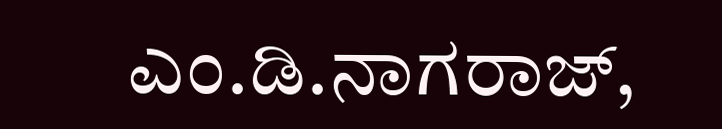ಎಂ.ಡಿ.ನಾಗರಾಜ್,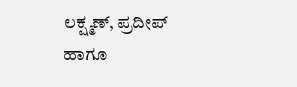ಲಕ್ಷ್ಮಣ್, ಪ್ರದೀಪ್ ಹಾಗೂ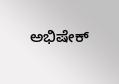ಅಭಿಷೇಕ್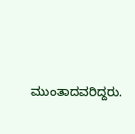ಮುಂತಾದವರಿದ್ದರು.